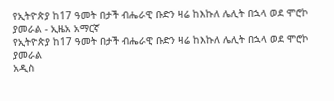የኢትዮጵያ ከ17 ዓመት በታች ብሔራዊ ቡድን ዛሬ ከእኩለ ሌሊት በኋላ ወደ ሞሮኮ ያመራል - ኢዜአ አማርኛ
የኢትዮጵያ ከ17 ዓመት በታች ብሔራዊ ቡድን ዛሬ ከእኩለ ሌሊት በኋላ ወደ ሞሮኮ ያመራል
አዲስ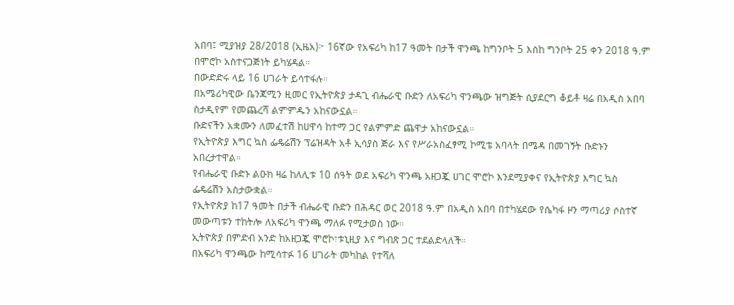አበባ፤ ሚያዝያ 28/2018 (ኢዜአ)፦ 16ኛው የአፍሪካ ከ17 ዓመት በታች ዋንጫ ከግንቦት 5 እስከ ግንቦት 25 ቀን 2018 ዓ.ም በሞሮኮ አስተናጋጅነት ይካሄዳል።
በውድድሩ ላይ 16 ሀገራት ይሳተፋሉ።
በአሜሪካዊው ቤንጃሚን ዚመር የኢትዮጵያ ታዳጊ ብሔራዊ ቡድን ለአፍሪካ ዋንጫው ዝግጅት ሲያደርግ ቆይቶ ዛሬ በአዲስ አበባ ስታዲየም የመጨረሻ ልምምዱን አከናውኗል።
ቡድናችን አቋሙን ለመፈተሽ ከሀዋሳ ከተማ ጋር የልምምድ ጨዋታ አከናውኗል።
የኢትዮጵያ እግር ኳስ ፌዴሬሽን ፕሬዝዳት አቶ ኢሳያስ ጅራ እና የሥራአስፈፃሚ ኮሚቴ አባላት በሜዳ በመገኝት ቡድኑን አበረታተዋል።
የብሔራዊ ቡድኑ ልዑክ ዛሬ ከለሊቱ 10 ሰዓት ወደ አፍሪካ ዋንጫ አዘጋጇ ሀገር ሞሮኮ እንደሚያቀና የኢትዮጵያ እግር ኳስ ፌዴሬሽን አስታውቋል።
የኢትዮጵያ ከ17 ዓመት በታች ብሔራዊ ቡድን በሕዳር ወር 2018 ዓ.ም በአዲስ አበባ በተካሄደው የሴካፋ ዞን ማጣሪያ ሶስተኛ መውጣቱን ተከትሎ ለአፍሪካ ዋንጫ ማለፉ የሚታወስ ነው።
ኢትዮጵያ በምድብ አንድ ከአዘጋጇ ሞሮኮ፣ቱኒዚያ እና ግብጽ ጋር ተደልድላለች።
በአፍሪካ ዋንጫው ከሚሳተፉ 16 ሀገራት መካከል የተሻለ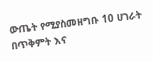ውጤት የሚያስመዘግቡ 10 ሀገራት በጥቅምት እና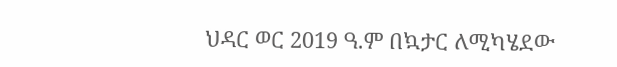ህዳር ወር 2019 ዓ.ም በኳታር ለሚካሄደው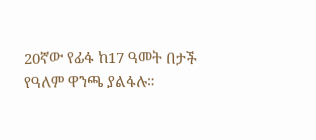20ኛው የፊፋ ከ17 ዓመት በታች የዓለም ዋንጫ ያልፋሉ።